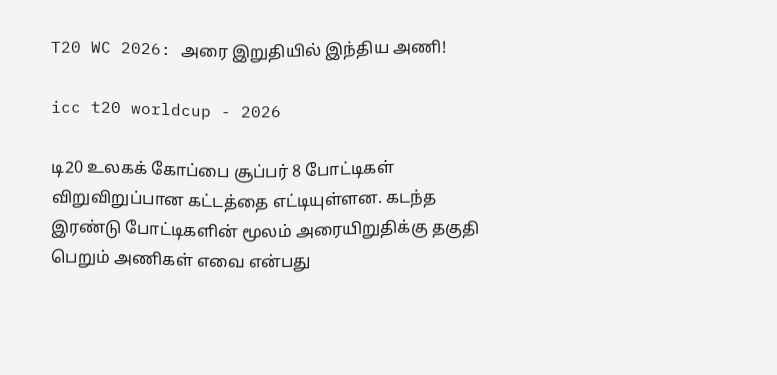T20 WC 2026: அரை இறுதியில் இந்திய அணி!

icc t20 worldcup - 2026

டி20 உலகக் கோப்பை சூப்பர் 8 போட்டிகள் விறுவிறுப்பான கட்டத்தை எட்டியுள்ளன. கடந்த இரண்டு போட்டிகளின் மூலம் அரையிறுதிக்கு தகுதி பெறும் அணிகள் எவை என்பது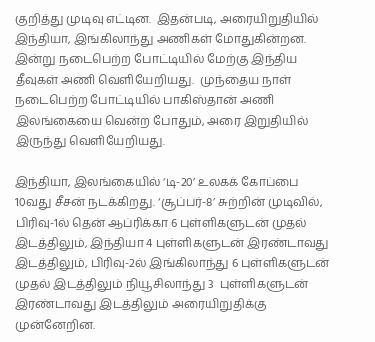குறித்து முடிவு எட்டின.  இதன்படி, அரையிறுதியில் இந்தியா, இங்கிலாந்து அணிகள் மோதுகின்றன. இன்று நடைபெற்ற போட்டியில் மேற்கு இந்திய தீவுகள் அணி வெளியேறியது.  முந்தைய நாள் நடைபெற்ற போட்டியில் பாகிஸ்தான் அணி இலங்கையை வென்ற போதும், அரை இறுதியில் இருந்து வெளியேறியது.

இந்தியா, இலங்கையில் ‘டி-20’ உலகக் கோப்பை 10வது சீசன் நடக்கிறது. ‘சூப்பர்-8’ சுற்றின் முடிவில், பிரிவு-1ல் தென் ஆப்ரிக்கா 6 புள்ளிகளுடன் முதல் இடத்திலும், இந்தியா 4 புள்ளிகளுடன் இரண்டாவது இடத்திலும், பிரிவு-2ல் இங்கிலாந்து 6 புள்ளிகளுடன் முதல் இடத்திலும் நியூசிலாந்து 3  புள்ளிகளுடன் இரண்டாவது இடத்திலும் அரையிறுதிக்கு முன்னேறின.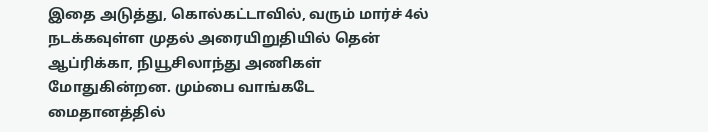இதை அடுத்து, கொல்கட்டாவில், வரும் மார்ச் 4ல் நடக்கவுள்ள முதல் அரையிறுதியில் தென் ஆப்ரிக்கா, நியூசிலாந்து அணிகள் மோதுகின்றன. மும்பை வாங்கடே மைதானத்தில்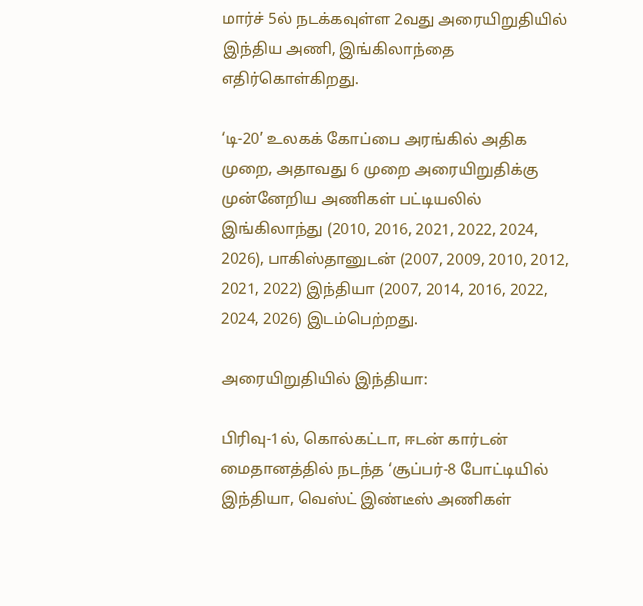மார்ச் 5ல் நடக்கவுள்ள 2வது அரையிறுதியில் இந்திய அணி, இங்கிலாந்தை எதிர்கொள்கிறது.

‘டி-20’ உலகக் கோப்பை அரங்கில் அதிக முறை, அதாவது 6 முறை அரையிறுதிக்கு முன்னேறிய அணிகள் பட்டியலில் இங்கிலாந்து (2010, 2016, 2021, 2022, 2024, 2026), பாகிஸ்தானுடன் (2007, 2009, 2010, 2012, 2021, 2022) இந்தியா (2007, 2014, 2016, 2022, 2024, 2026) இடம்பெற்றது.

அரையிறுதியில் இந்தியா:

பிரிவு-1ல், கொல்கட்டா, ஈடன் கார்டன் மைதானத்தில் நடந்த ‘சூப்பர்-8 போட்டியில் இந்தியா, வெஸ்ட் இண்டீஸ் அணிகள்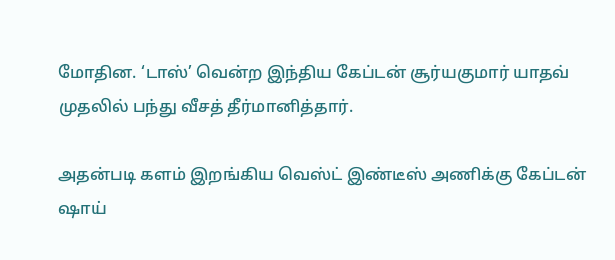மோதின. ‘டாஸ்’ வென்ற இந்திய கேப்டன் சூர்யகுமார் யாதவ் முதலில் பந்து வீசத் தீர்மானித்தார்.

அதன்படி களம் இறங்கிய வெஸ்ட் இண்டீஸ் அணிக்கு கேப்டன் ஷாய்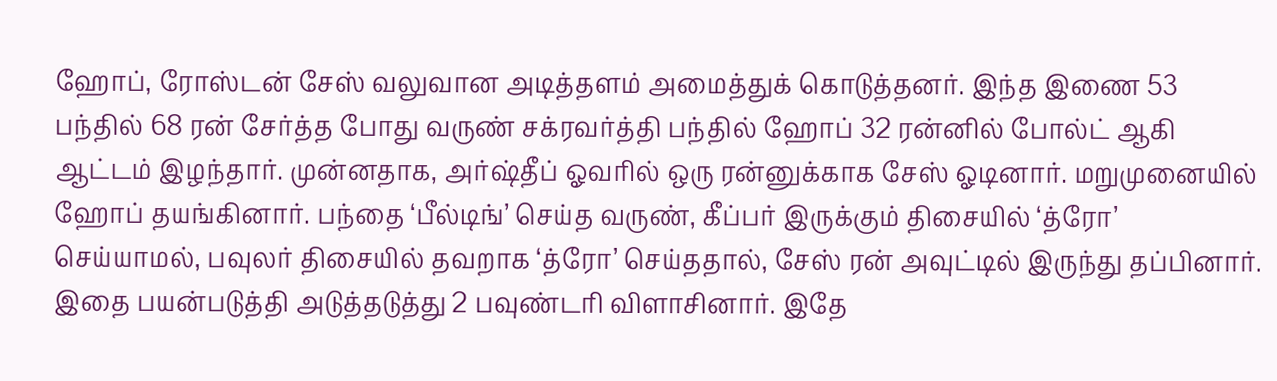ஹோப், ரோஸ்டன் சேஸ் வலுவான அடித்தளம் அமைத்துக் கொடுத்தனர். இந்த இணை 53 பந்தில் 68 ரன் சேர்த்த போது வருண் சக்ரவர்த்தி பந்தில் ஹோப் 32 ரன்னில் போல்ட் ஆகி ஆட்டம் இழந்தார். முன்னதாக, அர்ஷ்தீப் ஓவரில் ஒரு ரன்னுக்காக சேஸ் ஓடினார். மறுமுனையில் ஹோப் தயங்கினார். பந்தை ‘பீல்டிங்’ செய்த வருண், கீப்பர் இருக்கும் திசையில் ‘த்ரோ’ செய்யாமல், பவுலர் திசையில் தவறாக ‘த்ரோ’ செய்ததால், சேஸ் ரன் அவுட்டில் இருந்து தப்பினார். இதை பயன்படுத்தி அடுத்தடுத்து 2 பவுண்டரி விளாசினார். இதே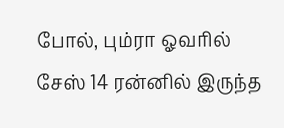போல், பும்ரா ஓவரில் சேஸ் 14 ரன்னில் இருந்த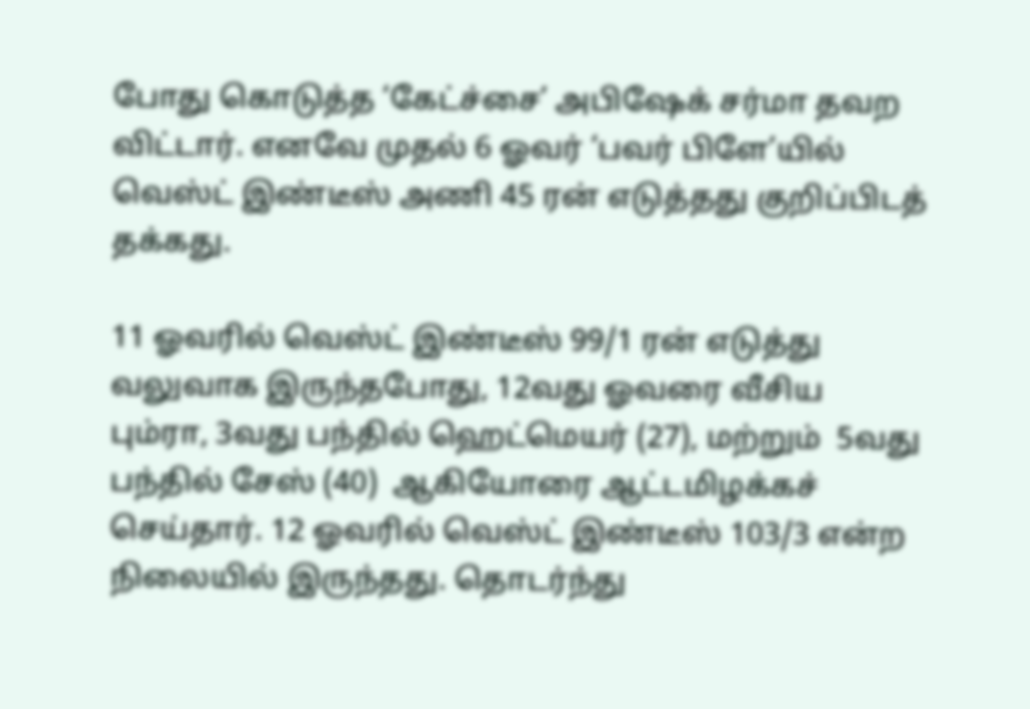போது கொடுத்த ‘கேட்ச்சை’ அபிஷேக் சர்மா தவற விட்டார். எனவே முதல் 6 ஓவர் ‘பவர் பிளே’யில் வெஸ்ட் இண்டீஸ் அணி 45 ரன் எடுத்தது குறிப்பிடத் தக்கது.

11 ஓவரில் வெஸ்ட் இண்டீஸ் 99/1 ரன் எடுத்து வலுவாக இருந்தபோது, 12வது ஓவரை வீசிய பும்ரா, 3வது பந்தில் ஹெட்மெயர் (27), மற்றும்  5வது பந்தில் சேஸ் (40)  ஆகியோரை ஆட்டமிழக்கச் செய்தார். 12 ஓவரில் வெஸ்ட் இண்டீஸ் 103/3 என்ற நிலையில் இருந்தது. தொடர்ந்து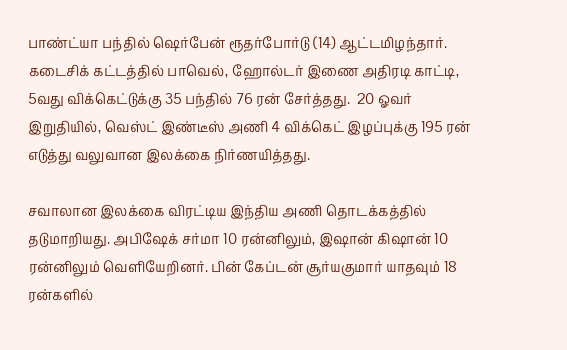பாண்ட்யா பந்தில் ஷெர்பேன் ரூதர்போர்டு (14) ஆட்டமிழந்தார். கடைசிக் கட்டத்தில் பாவெல், ஹோல்டர் இணை அதிரடி காட்டி, 5வது விக்கெட்டுக்கு 35 பந்தில் 76 ரன் சேர்த்தது.  20 ஓவர் இறுதியில், வெஸ்ட் இண்டீஸ் அணி 4 விக்கெட் இழப்புக்கு 195 ரன் எடுத்து வலுவான இலக்கை நிர்ணயித்தது.

சவாலான இலக்கை விரட்டிய இந்திய அணி தொடக்கத்தில் தடுமாறியது. அபிஷேக் சர்மா 10 ரன்னிலும், இஷான் கிஷான் 10 ரன்னிலும் வெளியேறினர். பின் கேப்டன் சூர்யகுமார் யாதவும் 18 ரன்களில்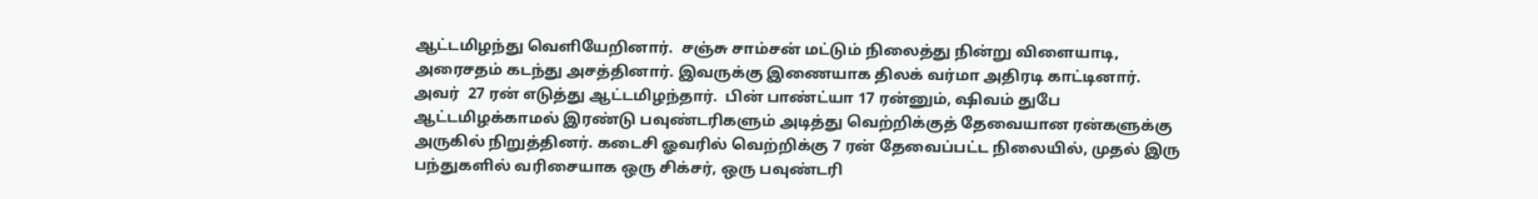ஆட்டமிழந்து வெளியேறினார்.  சஞ்சு சாம்சன் மட்டும் நிலைத்து நின்று விளையாடி,  அரைசதம் கடந்து அசத்தினார். இவருக்கு இணையாக திலக் வர்மா அதிரடி காட்டினார்.  அவர்  27 ரன் எடுத்து ஆட்டமிழந்தார்.  பின் பாண்ட்யா 17 ரன்னும், ஷிவம் துபே ஆட்டமிழக்காமல் இரண்டு பவுண்டரிகளும் அடித்து வெற்றிக்குத் தேவையான ரன்களுக்கு அருகில் நிறுத்தினர். கடைசி ஓவரில் வெற்றிக்கு 7 ரன் தேவைப்பட்ட நிலையில், முதல் இரு பந்துகளில் வரிசையாக ஒரு சிக்சர், ஒரு பவுண்டரி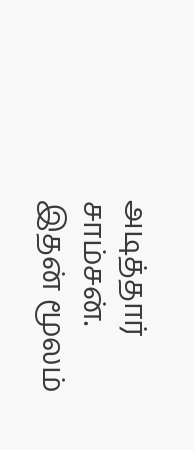அடித்தார் சாம்சன். இதன் மூலம்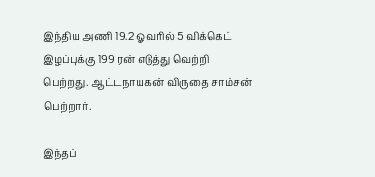இந்திய அணி 19.2 ஓவரில் 5 விக்கெட் இழப்புக்கு 199 ரன் எடுத்து வெற்றி பெற்றது. ஆட்டநாயகன் விருதை சாம்சன் பெற்றார்.

இந்தப்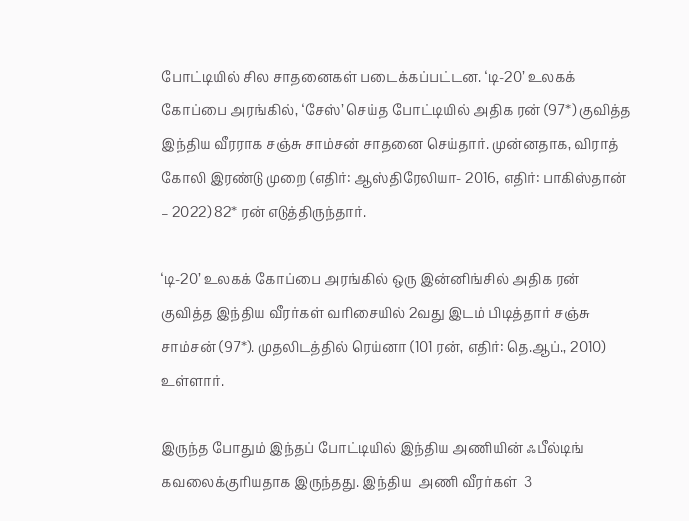போட்டியில் சில சாதனைகள் படைக்கப்பட்டன. ‘டி-20’ உலகக் கோப்பை அரங்கில், ‘சேஸ்’ செய்த போட்டியில் அதிக ரன் (97*) குவித்த இந்திய வீரராக சஞ்சு சாம்சன் சாதனை செய்தார். முன்னதாக, விராத் கோலி இரண்டு முறை (எதிர்: ஆஸ்திரேலியா- 2016, எதிர்: பாகிஸ்தான் – 2022) 82* ரன் எடுத்திருந்தார்.

‘டி-20’ உலகக் கோப்பை அரங்கில் ஒரு இன்னிங்சில் அதிக ரன் குவித்த இந்திய வீரர்கள் வரிசையில் 2வது இடம் பிடித்தார் சஞ்சு சாம்சன் (97*). முதலிடத்தில் ரெய்னா (101 ரன், எதிர்: தெ.ஆப்., 2010) உள்ளார்.

இருந்த போதும் இந்தப் போட்டியில் இந்திய அணியின் ஃபீல்டிங் கவலைக்குரியதாக இருந்தது. இந்திய  அணி வீரர்கள்  3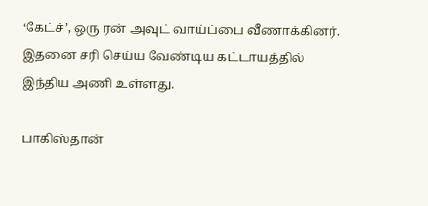‘கேட்ச்’, ஒரு ரன் அவுட் வாய்ப்பை வீணாக்கினர். இதனை சரி செய்ய வேண்டிய கட்டாயத்தில் இந்திய அணி உள்ளது.

பாகிஸ்தான்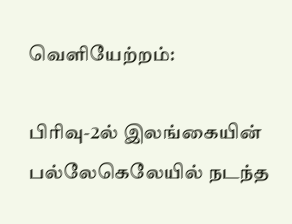வெளியேற்றம்:

பிரிவு-2ல் இலங்கையின் பல்லேகெலேயில் நடந்த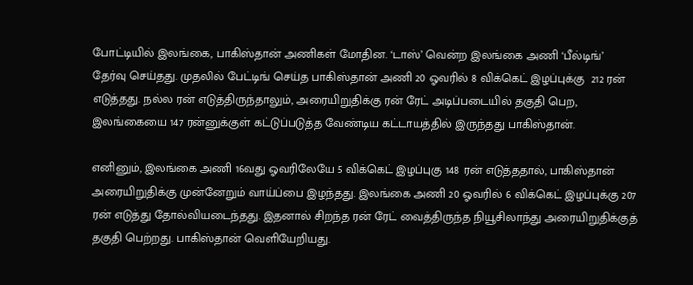போட்டியில் இலங்கை, பாகிஸ்தான் அணிகள் மோதின. ‘டாஸ்’ வென்ற இலங்கை அணி ‘பீல்டிங்’ தேர்வு செய்தது. முதலில் பேட்டிங் செய்த பாகிஸ்தான் அணி 20 ஓவரில் 8 விக்கெட் இழப்புக்கு  212 ரன் எடுத்தது. நல்ல ரன் எடுத்திருந்தாலும், அரையிறுதிக்கு ரன் ரேட் அடிப்படையில் தகுதி பெற, இலங்கையை 147 ரன்னுக்குள் கட்டுப்படுத்த வேண்டிய கட்டாயத்தில் இருந்தது பாகிஸ்தான்.

எனினும், இலங்கை அணி 16வது ஓவரிலேயே 5 விக்கெட் இழப்புகு 148 ரன் எடுத்ததால், பாகிஸ்தான் அரையிறுதிக்கு முன்னேறும் வாய்ப்பை இழந்தது. இலங்கை அணி 20 ஓவரில் 6 விக்கெட் இழப்புக்கு 207 ரன் எடுத்து தோல்வியடைந்தது. இதனால் சிறந்த ரன் ரேட் வைத்திருந்த நியூசிலாந்து அரையிறுதிக்குத் தகுதி பெற்றது. பாகிஸ்தான் வெளியேறியது.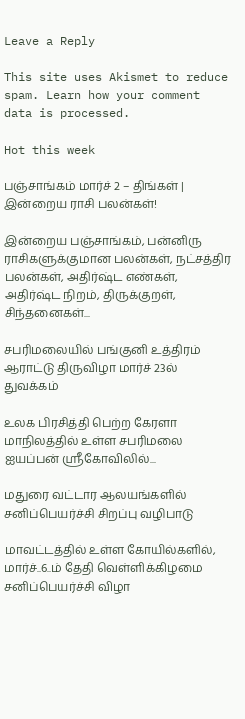Leave a Reply

This site uses Akismet to reduce spam. Learn how your comment data is processed.

Hot this week

பஞ்சாங்கம் மார்ச் 2 – திங்கள் | இன்றைய ராசி பலன்கள்!

இன்றைய பஞ்சாங்கம், பன்னிரு ராசிகளுக்குமான பலன்கள், நட்சத்திர பலன்கள், அதிர்ஷ்ட எண்கள், அதிர்ஷ்ட நிறம், திருக்குறள், சிந்தனைகள்...

சபரிமலையில் பங்குனி உத்திரம் ஆராட்டு திருவிழா மார்ச் 23ல் துவக்கம்

உலக பிரசித்தி பெற்ற கேரளா மாநிலத்தில் உள்ள சபரிமலை ஐயப்பன் ஸ்ரீகோவிலில்...

மதுரை வட்டார ஆலயங்களில் சனிப்பெயர்ச்சி சிறப்பு வழிபாடு

மாவட்டத்தில் உள்ள கோயில்களில், மார்ச்..6..ம் தேதி வெள்ளிக்கிழமை சனிப்பெயர்ச்சி விழா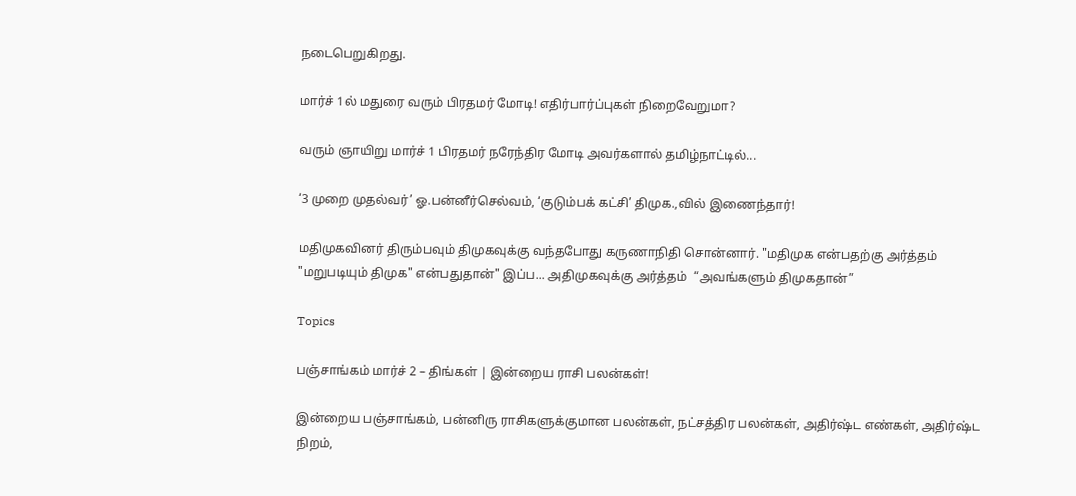நடைபெறுகிறது.

மார்ச் 1ல் மதுரை வரும் பிரதமர் மோடி! எதிர்பார்ப்புகள் நிறைவேறுமா?

வரும் ஞாயிறு மார்ச் 1 பிரதமர் நரேந்திர மோடி அவர்களால் தமிழ்நாட்டில்...

‘3 முறை முதல்வர்’ ஓ.பன்னீர்செல்வம், ‘குடும்பக் கட்சி’ திமுக.,வில் இணைந்தார்!

மதிமுகவினர் திரும்பவும் திமுகவுக்கு வந்தபோது கருணாநிதி சொன்னார். "மதிமுக என்பதற்கு அர்த்தம் "மறுபடியும் திமுக" என்பதுதான்" இப்ப... அதிமுகவுக்கு அர்த்தம்  “அவங்களும் திமுகதான்”

Topics

பஞ்சாங்கம் மார்ச் 2 – திங்கள் | இன்றைய ராசி பலன்கள்!

இன்றைய பஞ்சாங்கம், பன்னிரு ராசிகளுக்குமான பலன்கள், நட்சத்திர பலன்கள், அதிர்ஷ்ட எண்கள், அதிர்ஷ்ட நிறம்,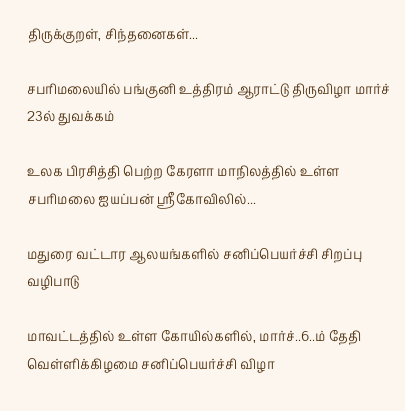திருக்குறள், சிந்தனைகள்...

சபரிமலையில் பங்குனி உத்திரம் ஆராட்டு திருவிழா மார்ச் 23ல் துவக்கம்

உலக பிரசித்தி பெற்ற கேரளா மாநிலத்தில் உள்ள சபரிமலை ஐயப்பன் ஸ்ரீகோவிலில்...

மதுரை வட்டார ஆலயங்களில் சனிப்பெயர்ச்சி சிறப்பு வழிபாடு

மாவட்டத்தில் உள்ள கோயில்களில், மார்ச்..6..ம் தேதி வெள்ளிக்கிழமை சனிப்பெயர்ச்சி விழா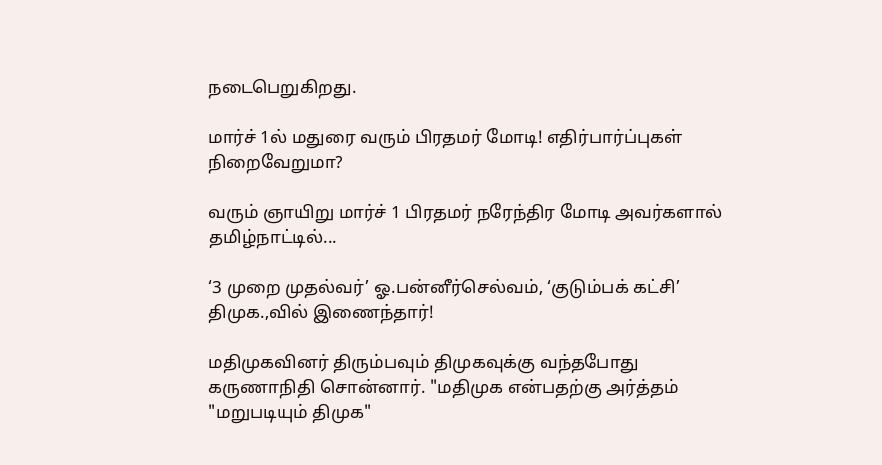நடைபெறுகிறது.

மார்ச் 1ல் மதுரை வரும் பிரதமர் மோடி! எதிர்பார்ப்புகள் நிறைவேறுமா?

வரும் ஞாயிறு மார்ச் 1 பிரதமர் நரேந்திர மோடி அவர்களால் தமிழ்நாட்டில்...

‘3 முறை முதல்வர்’ ஓ.பன்னீர்செல்வம், ‘குடும்பக் கட்சி’ திமுக.,வில் இணைந்தார்!

மதிமுகவினர் திரும்பவும் திமுகவுக்கு வந்தபோது கருணாநிதி சொன்னார். "மதிமுக என்பதற்கு அர்த்தம் "மறுபடியும் திமுக"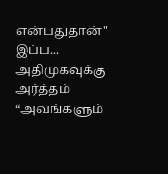என்பதுதான்" இப்ப... அதிமுகவுக்கு அர்த்தம்  “அவங்களும்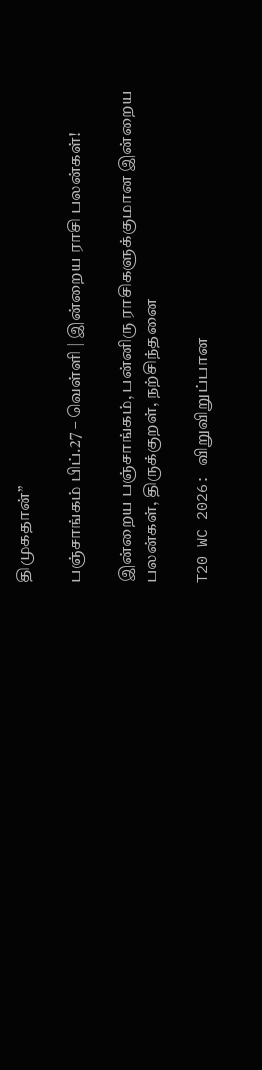திமுகதான்”

பஞ்சாங்கம் பிப்.27 – வெள்ளி | இன்றைய ராசி பலன்கள்!

இன்றைய பஞ்சாங்கம், பன்னிரு ராசிகளுக்குமான இன்றைய பலன்கள், திருக்குறள், நற்சிந்தனை

T20 WC 2026: விறுவிறுப்பான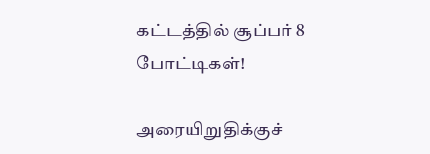கட்டத்தில் சூப்பர் 8 போட்டிகள்!

அரையிறுதிக்குச்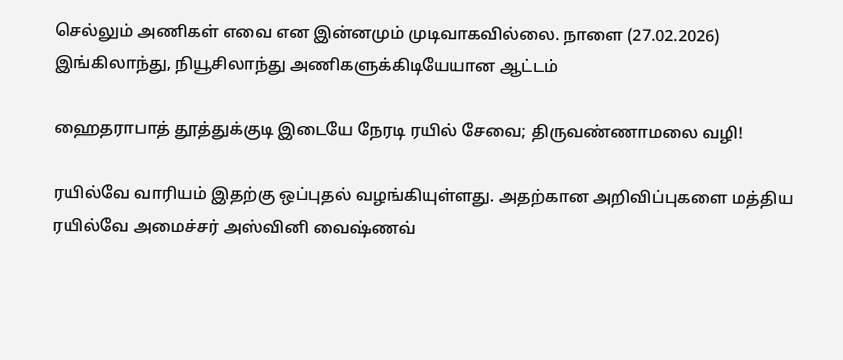செல்லும் அணிகள் எவை என இன்னமும் முடிவாகவில்லை. நாளை (27.02.2026) இங்கிலாந்து, நியூசிலாந்து அணிகளுக்கிடியேயான ஆட்டம்

ஹைதராபாத் தூத்துக்குடி இடையே நேரடி ரயில் சேவை; திருவண்ணாமலை வழி!

ரயில்வே வாரியம் இதற்கு ஒப்புதல் வழங்கியுள்ளது. அதற்கான அறிவிப்புகளை மத்திய ரயில்வே அமைச்சர் அஸ்வினி வைஷ்ணவ்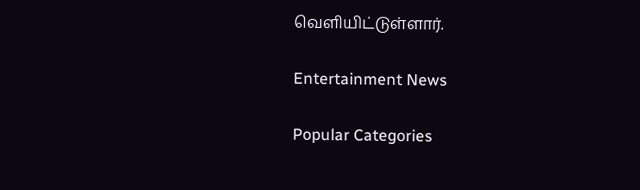வெளியிட்டுள்ளார்.

Entertainment News

Popular Categories